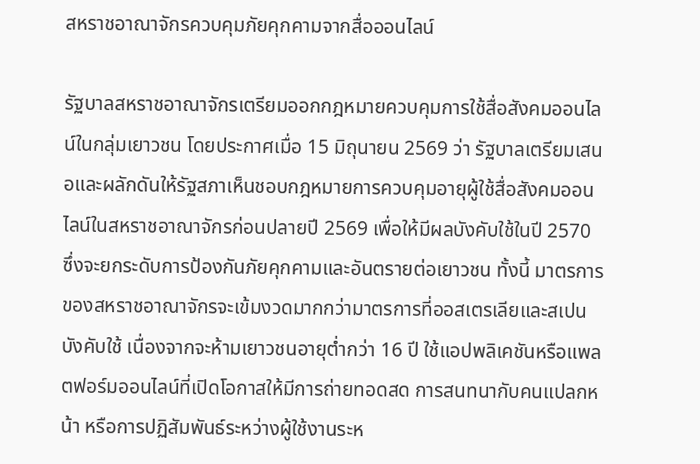สหราชอาณาจักรควบคุมภัยคุกคามจากสื่อออนไลน์

รัฐบาลสหราชอาณาจักรเตรียมออกกฎหมายควบคุมการใช้สื่อสังคมออนไลน์ในกลุ่มเยาวชน โดยประกาศเมื่อ 15 มิถุนายน 2569 ว่า รัฐบาลเตรียมเสนอและผลักดันให้รัฐสภาเห็นชอบกฎหมายการควบคุมอายุผู้ใช้สื่อสังคมออนไลน์ในสหราชอาณาจักรก่อนปลายปี 2569 เพื่อให้มีผลบังคับใช้ในปี 2570 ซึ่งจะยกระดับการป้องกันภัยคุกคามและอันตรายต่อเยาวชน ทั้งนี้ มาตรการของสหราชอาณาจักรจะเข้มงวดมากกว่ามาตรการที่ออสเตรเลียและสเปนบังคับใช้ เนื่องจากจะห้ามเยาวชนอายุต่ำกว่า 16 ปี ใช้แอปพลิเคชันหรือแพลตฟอร์มออนไลน์ที่เปิดโอกาสให้มีการถ่ายทอดสด การสนทนากับคนแปลกหน้า หรือการปฏิสัมพันธ์ระหว่างผู้ใช้งานระห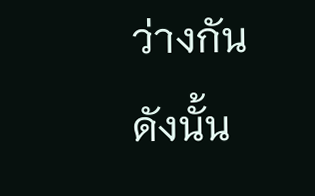ว่างกัน ดังนั้น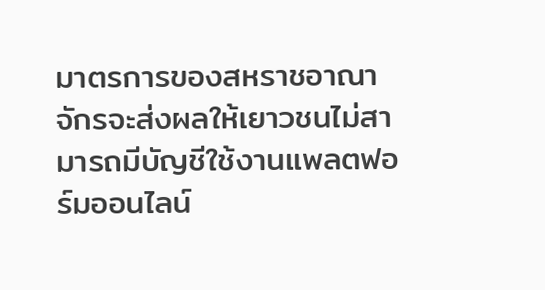มาตรการของสหราชอาณาจักรจะส่งผลให้เยาวชนไม่สามารถมีบัญชีใช้งานแพลตฟอร์มออนไลน์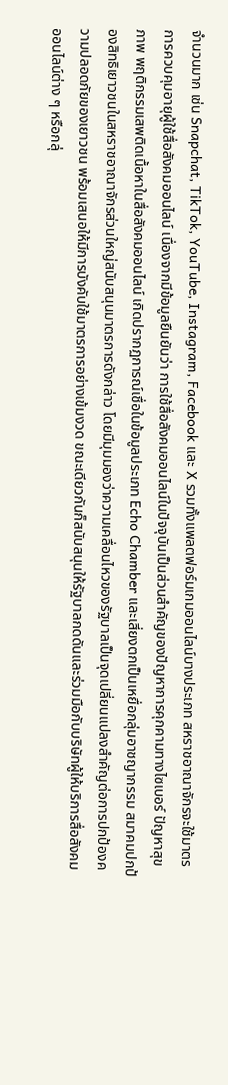จำนวนมาก เช่น Snapchat, TikTok, YouTube, Instagram, Facebook และ X รวมทั้งแพลตฟอร์มเกมออนไลน์บางประเภท สหราชอาณาจักรจะใช้มาตรการควบคุมอายุผู้ใช้สื่อสังคมออนไลน์ เนื่องจากมีข้อมูลยืนยันว่า การใช้สื่อสังคมออนไลน์ในปัจจุบันเป็นส่วนสำคัญของปัญหาการคุกคามทางไซเบอร์ ปัญหาสุขภาพ พฤติกรรมเสพติดเนื้อหาในสื่อสังคมออนไลน์ เกิดปรากฏการณ์เชื่อในข้อมูลประเภท Echo Chamber และเสี่ยงตกเป็นเหยื่อกลุ่มอาชญากรรม สมาคมปกป้องสิทธิเยาวชนในสหราชอาณาจักรส่วนใหญ่สนับสนุนมาตรการดังกล่าว โดยมีมุมมองว่าความเคลื่อนไหวของรัฐบาลเป็นจุดเปลี่ยนแปลงสำคัญต่อการปกป้องความปลอดภัยของเยาวชน พร้อมเสนอให้มีการบังคับใช้มาตรการอย่างเข้มงวด ขณะเดียวกันก็สนับสนุนให้รัฐบาลกดดันและร่วมมือกับบริษัทผู้ให้บริการสื่อสังคมออนไลน์ต่าง ๆ หรือกลุ่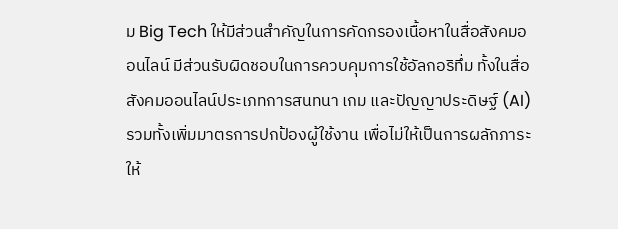ม Big Tech ให้มีส่วนสำคัญในการคัดกรองเนื้อหาในสื่อสังคมออนไลน์ มีส่วนรับผิดชอบในการควบคุมการใช้อัลกอริทึ่ม ทั้งในสื่อสังคมออนไลน์ประเภทการสนทนา เกม และปัญญาประดิษฐ์ (AI) รวมทั้งเพิ่มมาตรการปกป้องผู้ใช้งาน เพื่อไม่ให้เป็นการผลักภาระให้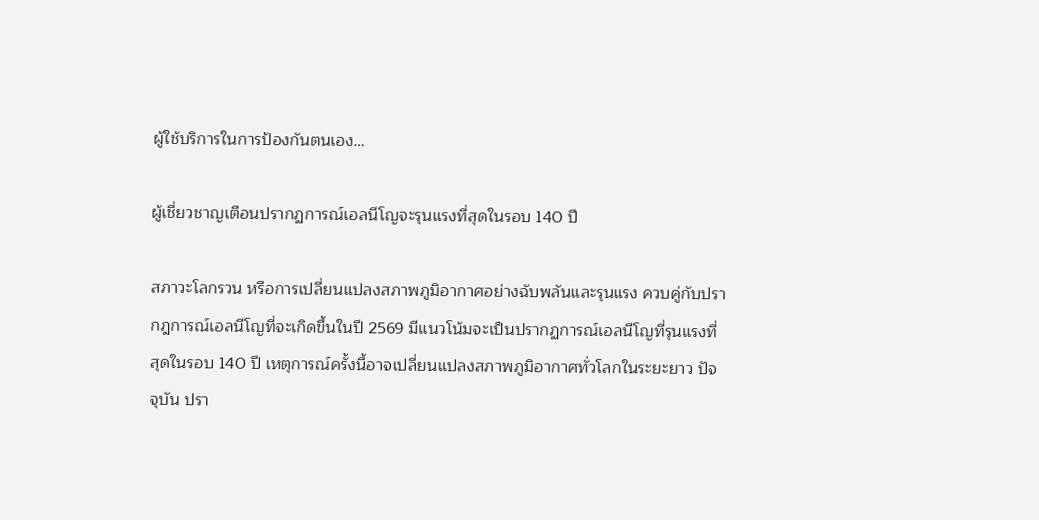ผู้ใช้บริการในการป้องกันตนเอง…

ผู้เชี่ยวชาญเตือนปรากฏการณ์เอลนีโญจะรุนแรงที่สุดในรอบ 140 ปี

สภาวะโลกรวน หรือการเปลี่ยนแปลงสภาพภูมิอากาศอย่างฉับพลันและรุนแรง ควบคู่กับปรากฎการณ์เอลนีโญที่จะเกิดขึ้นในปี 2569 มีแนวโน้มจะเป็นปรากฏการณ์เอลนีโญที่รุนแรงที่สุดในรอบ 140 ปี เหตุการณ์ครั้งนี้อาจเปลี่ยนแปลงสภาพภูมิอากาศทั่วโลกในระยะยาว ปัจจุบัน ปรา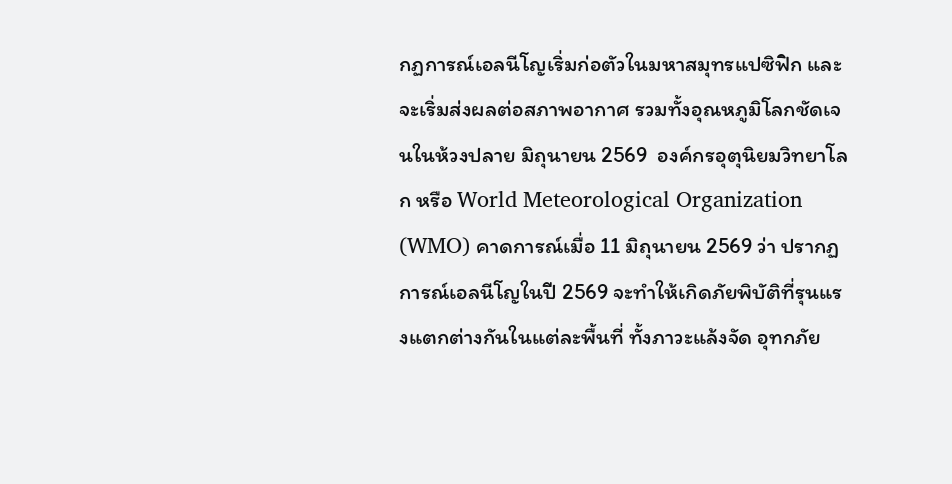กฏการณ์เอลนีโญเริ่มก่อตัวในมหาสมุทรแปซิฟิก และจะเริ่มส่งผลต่อสภาพอากาศ รวมทั้งอุณหภูมิโลกชัดเจนในห้วงปลาย มิถุนายน 2569  องค์กรอุตุนิยมวิทยาโลก หรือ World Meteorological Organization (WMO) คาดการณ์เมื่อ 11 มิถุนายน 2569 ว่า ปรากฏการณ์เอลนีโญในปี 2569 จะทำให้เกิดภัยพิบัติที่รุนแรงแตกต่างกันในแต่ละพื้นที่ ทั้งภาวะแล้งจัด อุทกภัย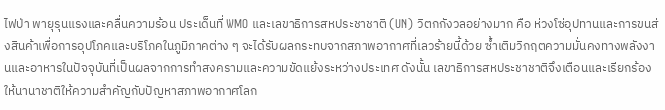ไฟป่า พายุรุนแรงและคลื่นความร้อน ประเด็นที่ WMO และเลขาธิการสหประชาชาติ (UN) วิตกกังวลอย่างมาก คือ ห่วงโซ่อุปทานและการขนส่งสินค้าเพื่อการอุปโภคและบริโภคในภูมิภาคต่าง ๆ จะได้รับผลกระทบจากสภาพอากาศที่เลวร้ายนี้ด้วย ซ้ำเติมวิกฤตความมั่นคงทางพลังงานและอาหารในปัจจุบันที่เป็นผลจากการทำสงครามและความขัดแย้งระหว่างประเทศ ดังนั้น เลขาธิการสหประชาชาติจึงเตือนและเรียกร้องให้นานาชาติให้ความสำคัญกับปัญหาสภาพอากาศโลก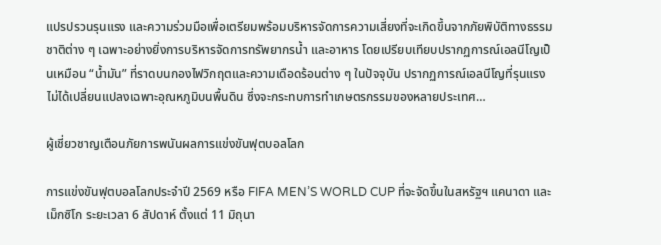แปรปรวนรุนแรง และความร่วมมือเพื่อเตรียมพร้อมบริหารจัดการความเสี่ยงที่จะเกิดขึ้นจากภัยพิบัติทางธรรมชาติต่าง ๆ เฉพาะอย่างยิ่งการบริหารจัดการทรัพยากรน้ำ และอาหาร โดยเปรียบเทียบปรากฏการณ์เอลนีโญเป็นเหมือน “น้ำมัน” ที่ราดบนกองไฟวิกฤตและความเดือดร้อนต่าง ๆ ในปัจจุบัน ปรากฏการณ์เอลนีโญที่รุนแรงไม่ได้เปลี่ยนแปลงเฉพาะอุณหภูมิบนพื้นดิน ซึ่งจะกระทบการทำเกษตรกรรมของหลายประเทศ…

ผู้เชี่ยวชาญเตือนภัยการพนันผลการแข่งขันฟุตบอลโลก

การแข่งขันฟุตบอลโลกประจำปี 2569 หรือ FIFA MEN’S WORLD CUP ที่จะจัดขึ้นในสหรัฐฯ แคนาดา และเม็กซิโก ระยะเวลา 6 สัปดาห์ ตั้งแต่ 11 มิถุนา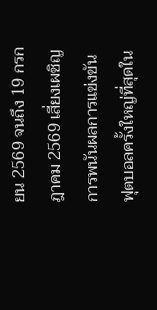ยน 2569 จนถึง 19 กรกฎาคม 2569 เสี่ยงเผชิญการพนันผลการแข่งขันฟุตบอลครั้งใหญ่ที่สุดใน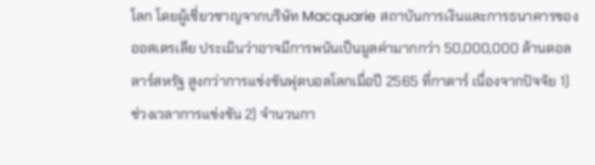โลก โดยผู้เชี่ยวชาญจากบริษัท Macquarie สถาบันการเงินและการธนาคารของออสเตรเลีย ประเมินว่าอาจมีการพนันเป็นมูลค่ามากกว่า 50,000,000 ล้านดอลลาร์สหรัฐ สูงกว่าการแข่งขันฟุตบอลโลกเมื่อปี 2565 ที่กาตาร์ เนื่องจากปัจจัย 1) ช่วงเวลาการแข่งขัน 2) จำนวนกา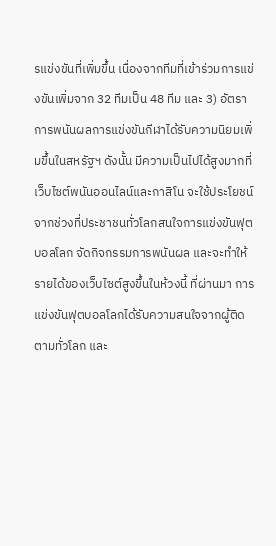รแข่งขันที่เพิ่มขึ้น เนื่องจากทีมที่เข้าร่วมการแข่งขันเพิ่มจาก 32 ทีมเป็น 48 ทีม และ 3) อัตราการพนันผลการแข่งขันกีฬาได้รับความนิยมเพิ่มขึ้นในสหรัฐฯ ดังนั้น มีความเป็นไปได้สูงมากที่เว็บไซต์พนันออนไลน์และกาสิโน จะใช้ประโยชน์จากช่วงที่ประชาชนทั่วโลกสนใจการแข่งขันฟุตบอลโลก จัดกิจกรรมการพนันผล และจะทำให้รายได้ของเว็บไซต์สูงขึ้นในห้วงนี้ ที่ผ่านมา การแข่งขันฟุตบอลโลกได้รับความสนใจจากผู้ติดตามทั่วโลก และ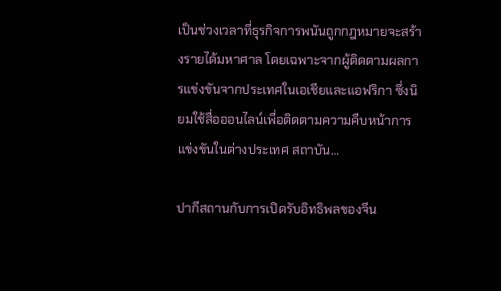เป็นช่วงเวลาที่ธุรกิจการพนันถูกกฎหมายจะสร้างรายได้มหาศาล โดยเฉพาะจากผู้ติดตามผลการแข่งขันจากประเทศในเอเชียและแอฟริกา ซึ่งนิยมใช้สื่อออนไลน์เพื่อติดตามความคืบหน้าการแข่งขันในต่างประเทศ สถาบัน…

ปากีสถานกับการเปิดรับอิทธิพลของจีน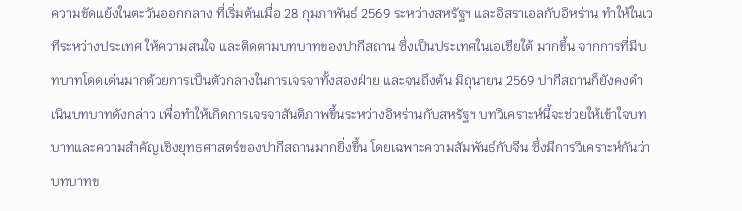ความขัดแย้งในตะวันออกกลาง ที่เริ่มต้นเมื่อ 28 กุมภาพันธ์ 2569 ระหว่างสหรัฐฯ และอิสราเอลกับอิหร่าน ทำให้ในเวทีระหว่างประเทศ ให้ความสนใจ และติดตามบทบาทของปากีสถาน ซึ่งเป็นประเทศในเอเชียใต้ มากขึ้น จากการที่มีบทบาทโดดเด่นมากด้วยการเป็นตัวกลางในการเจรจาทั้งสองฝ่าย และจนถึงต้น มิถุนายน 2569 ปากีสถานก็ยังคงดำเนินบทบาทดังกล่าว เพื่อทำให้เกิดการเจรจาสันติภาพขึ้นระหว่างอิหร่านกับสหรัฐฯ บทวิเคราะห์นี้จะช่วยให้เข้าใจบทบาทและความสำคัญเชิงยุทธศาสตร์ของปากีสถานมากยิ่งขึ้น โดยเฉพาะความสัมพันธ์กับจีน ซึ่งมีการวิเคราะห์กันว่า บทบาทข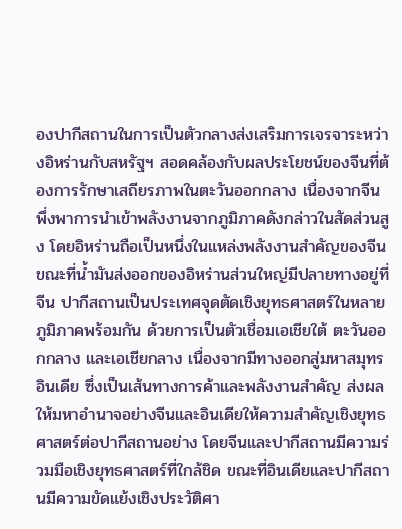องปากีสถานในการเป็นตัวกลางส่งเสริมการเจรจาระหว่างอิหร่านกับสหรัฐฯ สอดคล้องกับผลประโยชน์ของจีนที่ต้องการรักษาเสถียรภาพในตะวันออกกลาง เนื่องจากจีนพึ่งพาการนำเข้าพลังงานจากภูมิภาคดังกล่าวในสัดส่วนสูง โดยอิหร่านถือเป็นหนึ่งในแหล่งพลังงานสำคัญของจีน ขณะที่น้ำมันส่งออกของอิหร่านส่วนใหญ่มีปลายทางอยู่ที่จีน ปากีสถานเป็นประเทศจุดตัดเชิงยุทธศาสตร์ในหลายภูมิภาคพร้อมกัน ด้วยการเป็นตัวเชื่อมเอเชียใต้ ตะวันออกกลาง และเอเชียกลาง เนื่องจากมีทางออกสู่มหาสมุทรอินเดีย ซึ่งเป็นเส้นทางการค้าและพลังงานสำคัญ ส่งผลให้มหาอำนาจอย่างจีนและอินเดียให้ความสำคัญเชิงยุทธศาสตร์ต่อปากีสถานอย่าง โดยจีนและปากีสถานมีความร่วมมือเชิงยุทธศาสตร์ที่ใกล้ชิด ขณะที่อินเดียและปากีสถานมีความขัดแย้งเชิงประวัติศา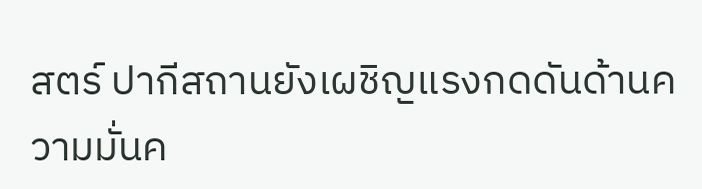สตร์ ปากีสถานยังเผชิญแรงกดดันด้านความมั่นค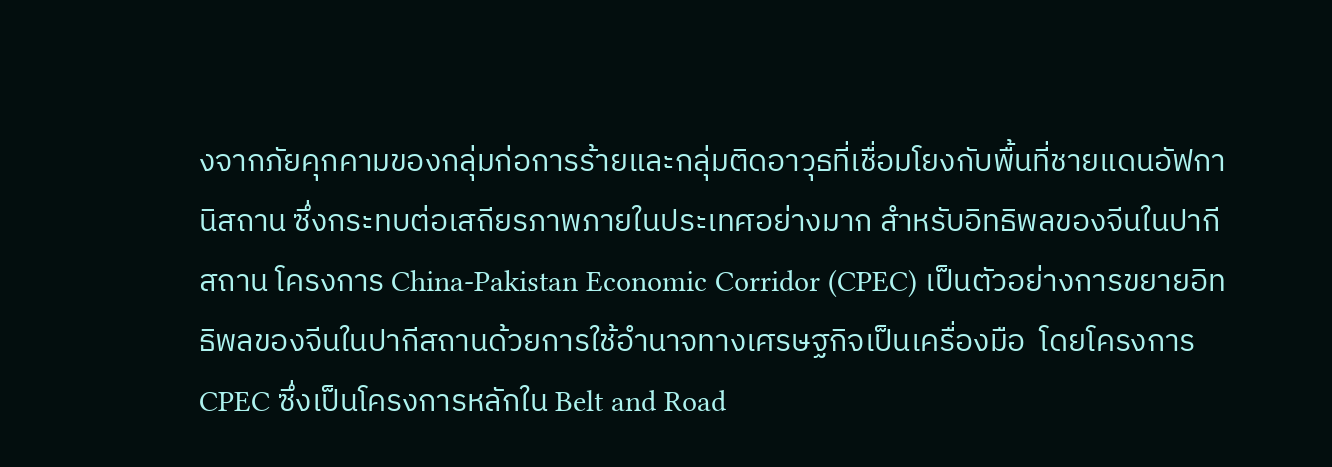งจากภัยคุกคามของกลุ่มก่อการร้ายและกลุ่มติดอาวุธที่เชื่อมโยงกับพื้นที่ชายแดนอัฟกานิสถาน ซึ่งกระทบต่อเสถียรภาพภายในประเทศอย่างมาก สำหรับอิทธิพลของจีนในปากีสถาน โครงการ China-Pakistan Economic Corridor (CPEC) เป็นตัวอย่างการขยายอิทธิพลของจีนในปากีสถานด้วยการใช้อำนาจทางเศรษฐกิจเป็นเครื่องมือ  โดยโครงการ CPEC ซึ่งเป็นโครงการหลักใน Belt and Road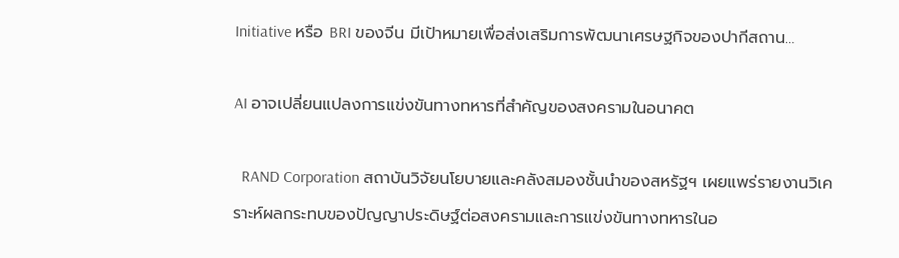Initiative หรือ BRI ของจีน มีเป้าหมายเพื่อส่งเสริมการพัฒนาเศรษฐกิจของปากีสถาน…

AI อาจเปลี่ยนแปลงการแข่งขันทางทหารที่สำคัญของสงครามในอนาคต

  RAND Corporation สถาบันวิจัยนโยบายและคลังสมองชั้นนำของสหรัฐฯ เผยแพร่รายงานวิเคราะห์ผลกระทบของปัญญาประดิษฐ์ต่อสงครามและการแข่งขันทางทหารในอ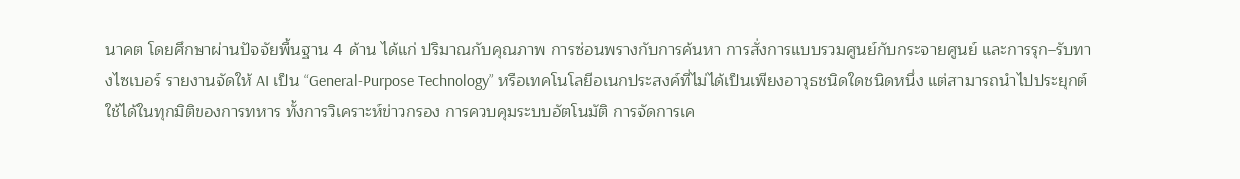นาคต โดยศึกษาผ่านปัจจัยพื้นฐาน 4 ด้าน ได้แก่ ปริมาณกับคุณภาพ การซ่อนพรางกับการค้นหา การสั่งการแบบรวมศูนย์กับกระจายศูนย์ และการรุก–รับทางไซเบอร์ รายงานจัดให้ AI เป็น “General-Purpose Technology” หรือเทคโนโลยีอเนกประสงค์ที่ไม่ได้เป็นเพียงอาวุธชนิดใดชนิดหนึ่ง แต่สามารถนำไปประยุกต์ใช้ได้ในทุกมิติของการทหาร ทั้งการวิเคราะห์ข่าวกรอง การควบคุมระบบอัตโนมัติ การจัดการเค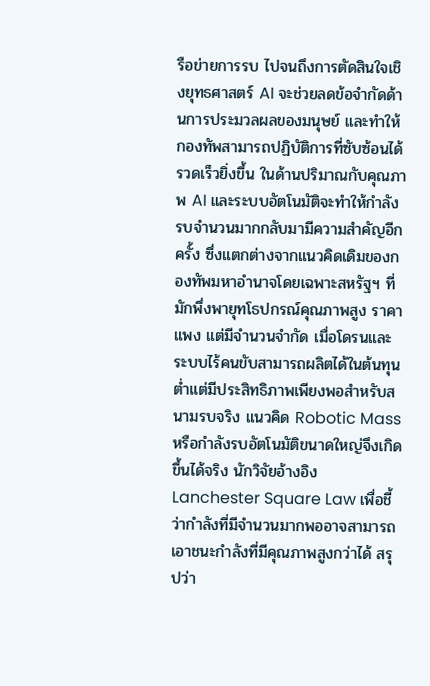รือข่ายการรบ ไปจนถึงการตัดสินใจเชิงยุทธศาสตร์ AI จะช่วยลดข้อจำกัดด้านการประมวลผลของมนุษย์ และทำให้กองทัพสามารถปฏิบัติการที่ซับซ้อนได้รวดเร็วยิ่งขึ้น ในด้านปริมาณกับคุณภาพ AI และระบบอัตโนมัติจะทำให้กำลังรบจำนวนมากกลับมามีความสำคัญอีกครั้ง ซึ่งแตกต่างจากแนวคิดเดิมของกองทัพมหาอำนาจโดยเฉพาะสหรัฐฯ ที่มักพึ่งพายุทโธปกรณ์คุณภาพสูง ราคาแพง แต่มีจำนวนจำกัด เมื่อโดรนและระบบไร้คนขับสามารถผลิตได้ในต้นทุนต่ำแต่มีประสิทธิภาพเพียงพอสำหรับสนามรบจริง แนวคิด Robotic Mass หรือกำลังรบอัตโนมัติขนาดใหญ่จึงเกิดขึ้นได้จริง นักวิจัยอ้างอิง Lanchester Square Law เพื่อชี้ว่ากำลังที่มีจำนวนมากพออาจสามารถเอาชนะกำลังที่มีคุณภาพสูงกว่าได้ สรุปว่า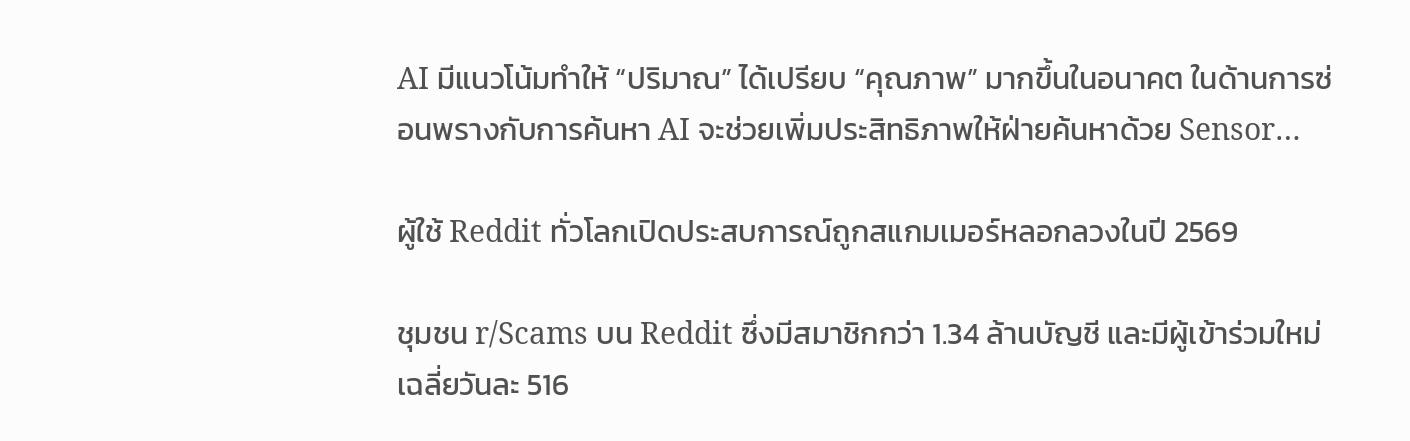AI มีแนวโน้มทำให้ “ปริมาณ” ได้เปรียบ “คุณภาพ” มากขึ้นในอนาคต ในด้านการซ่อนพรางกับการค้นหา AI จะช่วยเพิ่มประสิทธิภาพให้ฝ่ายค้นหาด้วย Sensor…

ผู้ใช้ Reddit ทั่วโลกเปิดประสบการณ์ถูกสแกมเมอร์หลอกลวงในปี 2569

ชุมชน r/Scams บน Reddit ซึ่งมีสมาชิกกว่า 1.34 ล้านบัญชี และมีผู้เข้าร่วมใหม่เฉลี่ยวันละ 516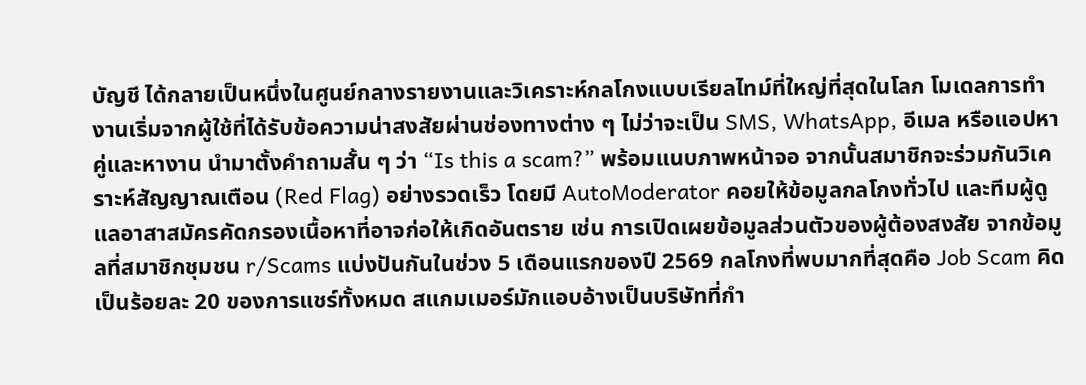บัญชี ได้กลายเป็นหนึ่งในศูนย์กลางรายงานและวิเคราะห์กลโกงแบบเรียลไทม์ที่ใหญ่ที่สุดในโลก โมเดลการทำงานเริ่มจากผู้ใช้ที่ได้รับข้อความน่าสงสัยผ่านช่องทางต่าง ๆ ไม่ว่าจะเป็น SMS, WhatsApp, อีเมล หรือแอปหาคู่และหางาน นำมาตั้งคำถามสั้น ๆ ว่า “Is this a scam?” พร้อมแนบภาพหน้าจอ จากนั้นสมาชิกจะร่วมกันวิเคราะห์สัญญาณเตือน (Red Flag) อย่างรวดเร็ว โดยมี AutoModerator คอยให้ข้อมูลกลโกงทั่วไป และทีมผู้ดูแลอาสาสมัครคัดกรองเนื้อหาที่อาจก่อให้เกิดอันตราย เช่น การเปิดเผยข้อมูลส่วนตัวของผู้ต้องสงสัย จากข้อมูลที่สมาชิกชุมชน r/Scams แบ่งปันกันในช่วง 5 เดือนแรกของปี 2569 กลโกงที่พบมากที่สุดคือ Job Scam คิดเป็นร้อยละ 20 ของการแชร์ทั้งหมด สแกมเมอร์มักแอบอ้างเป็นบริษัทที่กำ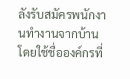ลังรับสมัครพนักงานทำงานจากบ้าน โดยใช้ชื่อองค์กรที่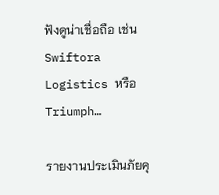ฟังดูน่าเชื่อถือ เช่น Swiftora Logistics หรือ Triumph…

รายงานประเมินภัยคุ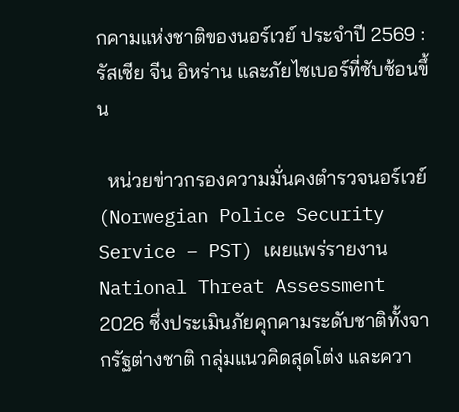กคามแห่งชาติของนอร์เวย์ ประจำปี 2569 : รัสเซีย จีน อิหร่าน และภัยไซเบอร์ที่ซับซ้อนขึ้น

  หน่วยข่าวกรองความมั่นคงตำรวจนอร์เวย์ (Norwegian Police Security Service – PST) เผยแพร่รายงาน National Threat Assessment 2026 ซึ่งประเมินภัยคุกคามระดับชาติทั้งจากรัฐต่างชาติ กลุ่มแนวคิดสุดโต่ง และควา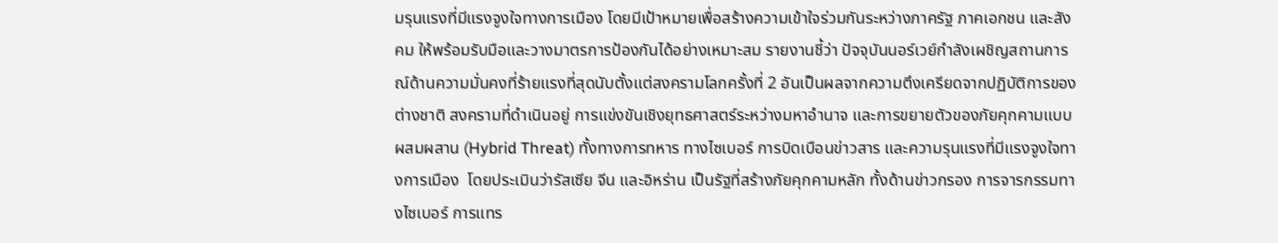มรุนแรงที่มีแรงจูงใจทางการเมือง โดยมีเป้าหมายเพื่อสร้างความเข้าใจร่วมกันระหว่างภาครัฐ ภาคเอกชน และสังคม ให้พร้อมรับมือและวางมาตรการป้องกันได้อย่างเหมาะสม รายงานชี้ว่า ปัจจุบันนอร์เวย์กำลังเผชิญสถานการณ์ด้านความมั่นคงที่ร้ายแรงที่สุดนับตั้งแต่สงครามโลกครั้งที่ 2 อันเป็นผลจากความตึงเครียดจากปฏิบัติการของต่างชาติ สงครามที่ดำเนินอยู่ การแข่งขันเชิงยุทธศาสตร์ระหว่างมหาอำนาจ และการขยายตัวของภัยคุกคามแบบผสมผสาน (Hybrid Threat) ทั้งทางการทหาร ทางไซเบอร์ การบิดเบือนข่าวสาร และความรุนแรงที่มีแรงจูงใจทางการเมือง  โดยประเมินว่ารัสเซีย จีน และอิหร่าน เป็นรัฐที่สร้างภัยคุกคามหลัก ทั้งด้านข่าวกรอง การจารกรรมทางไซเบอร์ การแทร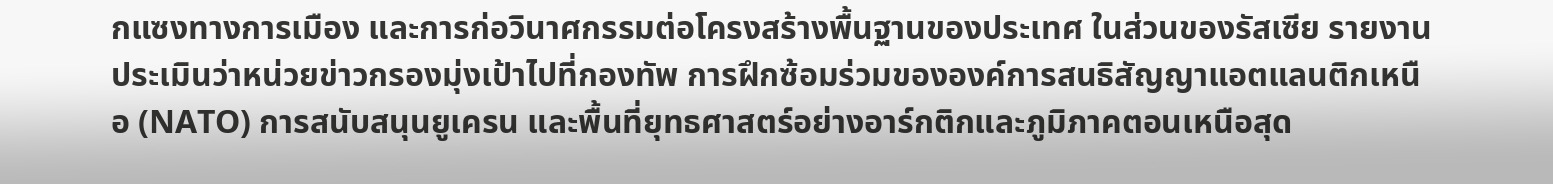กแซงทางการเมือง และการก่อวินาศกรรมต่อโครงสร้างพื้นฐานของประเทศ ในส่วนของรัสเซีย รายงานประเมินว่าหน่วยข่าวกรองมุ่งเป้าไปที่กองทัพ การฝึกซ้อมร่วมขององค์การสนธิสัญญาแอตแลนติกเหนือ (NATO) การสนับสนุนยูเครน และพื้นที่ยุทธศาสตร์อย่างอาร์กติกและภูมิภาคตอนเหนือสุด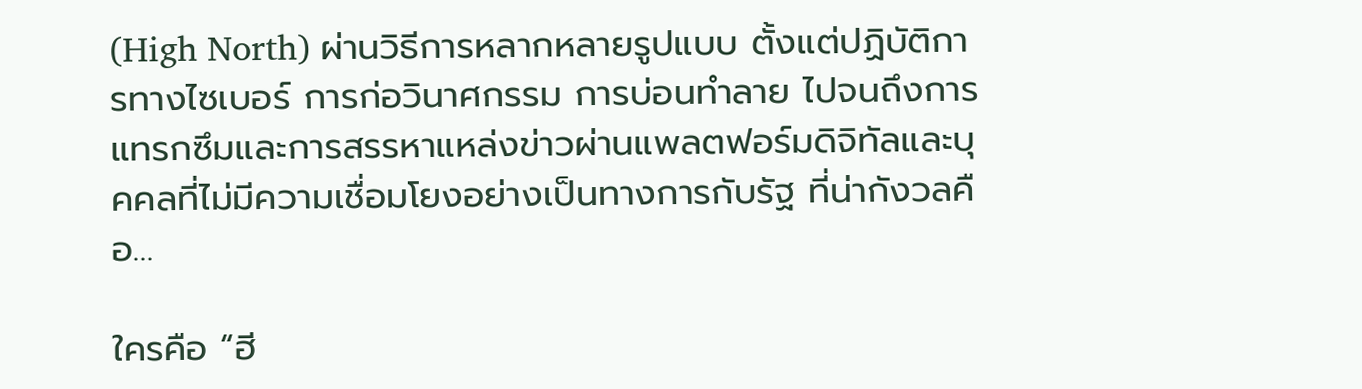(High North) ผ่านวิธีการหลากหลายรูปแบบ ตั้งแต่ปฏิบัติการทางไซเบอร์ การก่อวินาศกรรม การบ่อนทำลาย ไปจนถึงการแทรกซึมและการสรรหาแหล่งข่าวผ่านแพลตฟอร์มดิจิทัลและบุคคลที่ไม่มีความเชื่อมโยงอย่างเป็นทางการกับรัฐ ที่น่ากังวลคือ…

ใครคือ “ฮี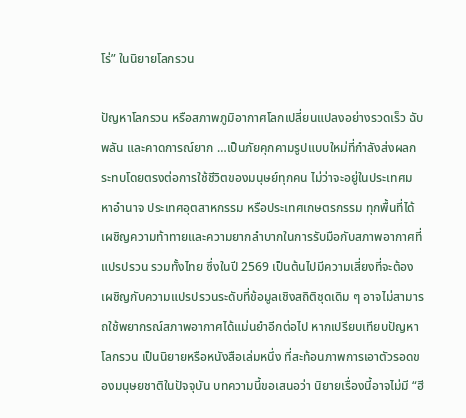โร่” ในนิยายโลกรวน

ปัญหาโลกรวน หรือสภาพภูมิอากาศโลกเปลี่ยนแปลงอย่างรวดเร็ว ฉับพลัน และคาดการณ์ยาก …เป็นภัยคุกคามรูปแบบใหม่ที่กำลังส่งผลกระทบโดยตรงต่อการใช้ชีวิตของมนุษย์ทุกคน ไม่ว่าจะอยู่ในประเทศมหาอำนาจ ประเทศอุตสาหกรรม หรือประเทศเกษตรกรรม ทุกพื้นที่ได้เผชิญความท้าทายและความยากลำบากในการรับมือกับสภาพอากาศที่แปรปรวน รวมทั้งไทย ซึ่งในปี 2569 เป็นต้นไปมีความเสี่ยงที่จะต้องเผชิญกับความแปรปรวนระดับที่ข้อมูลเชิงสถิติชุดเดิม ๆ อาจไม่สามารถใช้พยากรณ์สภาพอากาศได้แม่นยำอีกต่อไป หากเปรียบเทียบปัญหาโลกรวน เป็นนิยายหรือหนังสือเล่มหนึ่ง ที่สะท้อนภาพการเอาตัวรอดของมนุษยชาติในปัจจุบัน บทความนี้ขอเสนอว่า นิยายเรื่องนี้อาจไม่มี “ฮี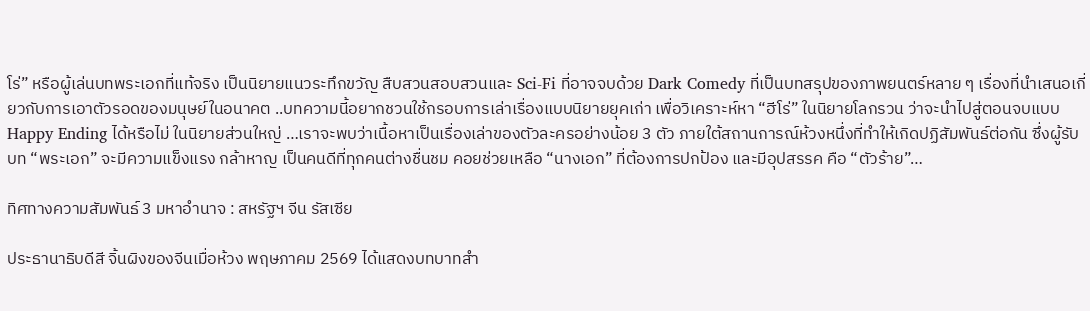โร่” หรือผู้เล่นบทพระเอกที่แท้จริง เป็นนิยายแนวระทึกขวัญ สืบสวนสอบสวนและ Sci-Fi ที่อาจจบด้วย Dark Comedy ที่เป็นบทสรุปของภาพยนตร์หลาย ๆ เรื่องที่นำเสนอเกี่ยวกับการเอาตัวรอดของมนุษย์ในอนาคต ..บทความนี้อยากชวนใช้กรอบการเล่าเรื่องแบบนิยายยุคเก่า เพื่อวิเคราะห์หา “ฮีโร่” ในนิยายโลกรวน ว่าจะนำไปสู่ตอนจบแบบ Happy Ending ได้หรือไม่ ในนิยายส่วนใหญ่ …เราจะพบว่าเนื้อหาเป็นเรื่องเล่าของตัวละครอย่างน้อย 3 ตัว ภายใต้สถานการณ์ห้วงหนึ่งที่ทำให้เกิดปฏิสัมพันธ์ต่อกัน ซึ่งผู้รับบท “พระเอก” จะมีความแข็งแรง กล้าหาญ เป็นคนดีที่ทุกคนต่างชื่นชม คอยช่วยเหลือ “นางเอก” ที่ต้องการปกป้อง และมีอุปสรรค คือ “ตัวร้าย”…

ทิศทางความสัมพันธ์ 3 มหาอำนาจ : สหรัฐฯ จีน รัสเซีย

ประธานาธิบดีสี จิ้นผิงของจีนเมื่อห้วง พฤษภาคม 2569 ได้แสดงบทบาทสำ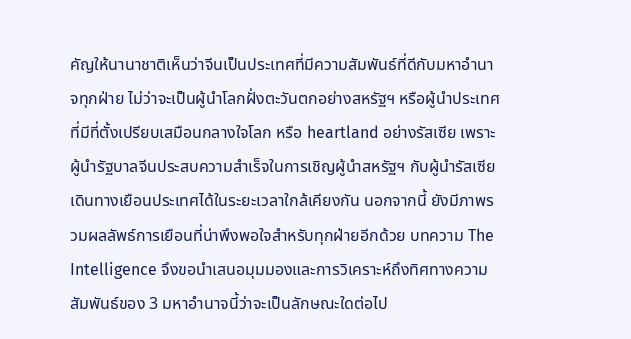คัญให้นานาชาติเห็นว่าจีนเป็นประเทศที่มีความสัมพันธ์ที่ดีกับมหาอำนาจทุกฝ่าย ไม่ว่าจะเป็นผู้นำโลกฝั่งตะวันตกอย่างสหรัฐฯ หรือผู้นำประเทศที่มีที่ตั้งเปรียบเสมือนกลางใจโลก หรือ heartland อย่างรัสเซีย เพราะผู้นำรัฐบาลจีนประสบความสำเร็จในการเชิญผู้นำสหรัฐฯ กับผู้นำรัสเซียเดินทางเยือนประเทศได้ในระยะเวลาใกล้เคียงกัน นอกจากนี้ ยังมีภาพรวมผลลัพธ์การเยือนที่น่าพึงพอใจสำหรับทุกฝ่ายอีกด้วย บทความ The Intelligence จึงขอนำเสนอมุมมองและการวิเคราะห์ถึงทิศทางความสัมพันธ์ของ 3 มหาอำนาจนี้ว่าจะเป็นลักษณะใดต่อไป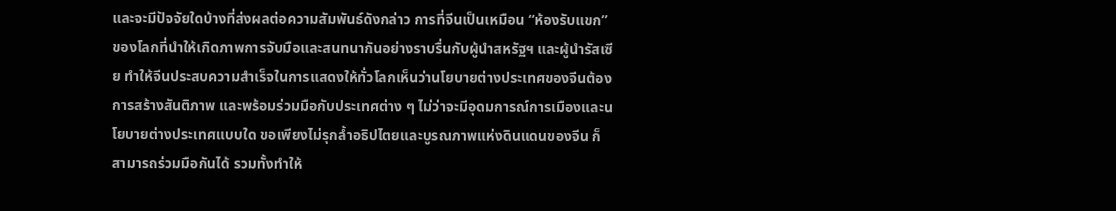และจะมีปัจจัยใดบ้างที่ส่งผลต่อความสัมพันธ์ดังกล่าว การที่จีนเป็นเหมือน “ห้องรับแขก” ของโลกที่นำให้เกิดภาพการจับมือและสนทนากันอย่างราบรื่นกับผู้นำสหรัฐฯ และผู้นำรัสเซีย ทำให้จีนประสบความสำเร็จในการแสดงให้ทั่วโลกเห็นว่านโยบายต่างประเทศของจีนต้องการสร้างสันติภาพ และพร้อมร่วมมือกับประเทศต่าง ๆ ไม่ว่าจะมีอุดมการณ์การเมืองและนโยบายต่างประเทศแบบใด ขอเพียงไม่รุกล้ำอธิปไตยและบูรณภาพแห่งดินแดนของจีน ก็สามารถร่วมมือกันได้ รวมทั้งทำให้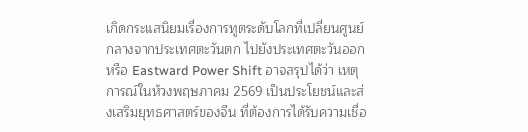เกิดกระแสนิยมเรื่องการทูตระดับโลกที่เปลี่ยนศูนย์กลางจากประเทศตะวันตก ไปยังประเทศตะวันออก หรือ Eastward Power Shift อาจสรุปได้ว่า เหตุการณ์ในห้วงพฤษภาคม 2569 เป็นประโยชน์และส่งเสริมยุทธศาสตร์ของจีน ที่ต้องการได้รับความเชื่อ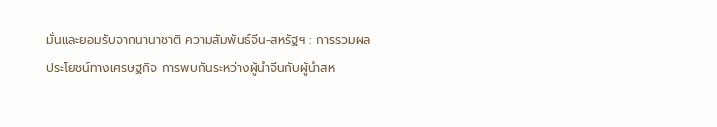มั่นและยอมรับจากนานาชาติ ความสัมพันธ์จีน-สหรัฐฯ : การรวมผลประโยชน์ทางเศรษฐกิจ การพบกันระหว่างผู้นำจีนกับผู้นำสห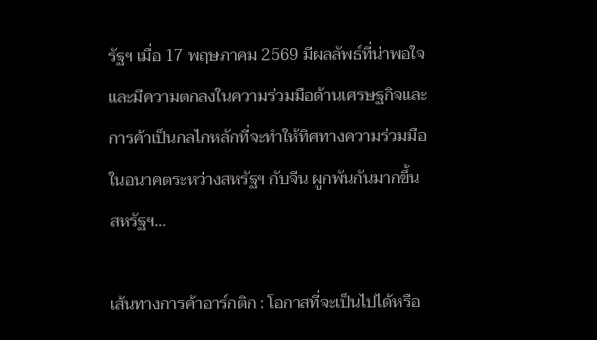รัฐฯ เมื่อ 17 พฤษภาคม 2569 มีผลลัพธ์ที่น่าพอใจ และมีความตกลงในความร่วมมือด้านเศรษฐกิจและการค้าเป็นกลไกหลักที่จะทำให้ทิศทางความร่วมมือในอนาคตระหว่างสหรัฐฯ กับจีน ผูกพันกันมากขึ้น สหรัฐฯ…

เส้นทางการค้าอาร์กติก : โอกาสที่จะเป็นไปได้หรือ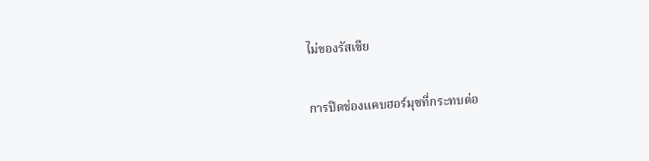ไม่ของรัสเซีย

การปิดช่องแคบฮอร์มุซที่กระทบต่อ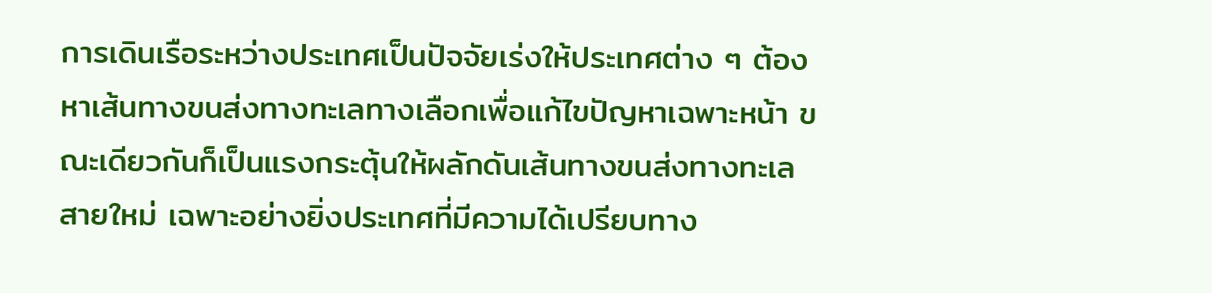การเดินเรือระหว่างประเทศเป็นปัจจัยเร่งให้ประเทศต่าง ๆ ต้องหาเส้นทางขนส่งทางทะเลทางเลือกเพื่อแก้ไขปัญหาเฉพาะหน้า ขณะเดียวกันก็เป็นแรงกระตุ้นให้ผลักดันเส้นทางขนส่งทางทะเลสายใหม่ เฉพาะอย่างยิ่งประเทศที่มีความได้เปรียบทาง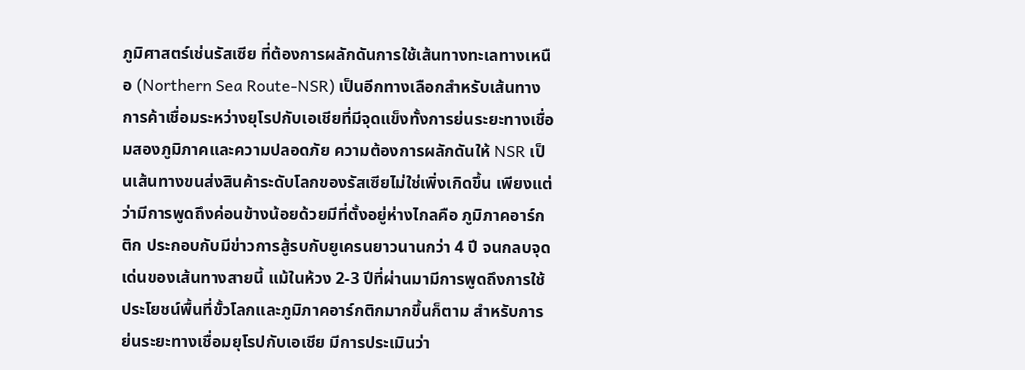ภูมิศาสตร์เช่นรัสเซีย ที่ต้องการผลักดันการใช้เส้นทางทะเลทางเหนือ (Northern Sea Route-NSR) เป็นอีกทางเลือกสำหรับเส้นทางการค้าเชื่อมระหว่างยุโรปกับเอเชียที่มีจุดแข็งทั้งการย่นระยะทางเชื่อมสองภูมิภาคและความปลอดภัย ความต้องการผลักดันให้ NSR เป็นเส้นทางขนส่งสินค้าระดับโลกของรัสเซียไม่ใช่เพิ่งเกิดขึ้น เพียงแต่ว่ามีการพูดถึงค่อนข้างน้อยด้วยมีที่ตั้งอยู่ห่างไกลคือ ภูมิภาคอาร์กติก ประกอบกับมีข่าวการสู้รบกับยูเครนยาวนานกว่า 4 ปี จนกลบจุดเด่นของเส้นทางสายนี้ แม้ในห้วง 2-3 ปีที่ผ่านมามีการพูดถึงการใช้ประโยชน์พื้นที่ขั้วโลกและภูมิภาคอาร์กติกมากขึ้นก็ตาม สำหรับการย่นระยะทางเชื่อมยุโรปกับเอเชีย มีการประเมินว่า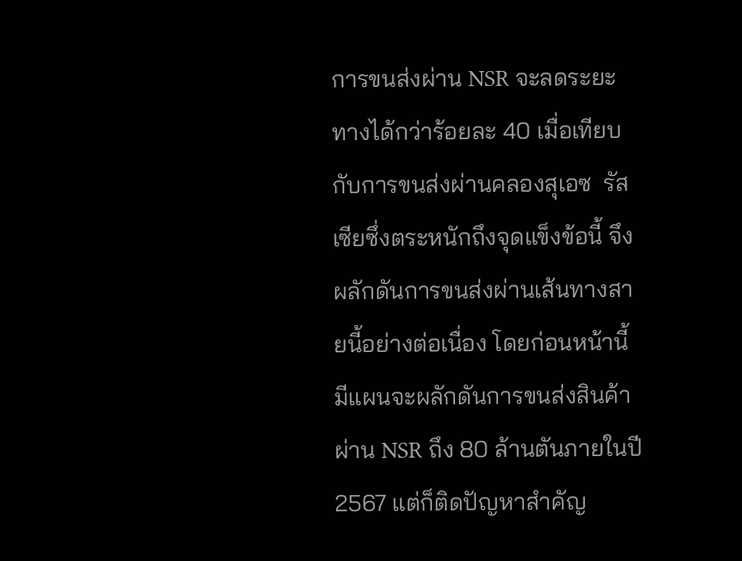การขนส่งผ่าน NSR จะลดระยะทางได้กว่าร้อยละ 40 เมื่อเทียบกับการขนส่งผ่านคลองสุเอซ  รัสเซียซึ่งตระหนักถึงจุดแข็งข้อนี้ จึงผลักดันการขนส่งผ่านเส้นทางสายนี้อย่างต่อเนื่อง โดยก่อนหน้านี้ มีแผนจะผลักดันการขนส่งสินค้าผ่าน NSR ถึง 80 ล้านตันภายในปี 2567 แต่ก็ติดปัญหาสำคัญ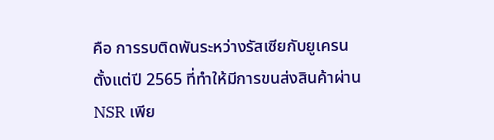คือ การรบติดพันระหว่างรัสเซียกับยูเครนตั้งแต่ปี 2565 ที่ทำให้มีการขนส่งสินค้าผ่าน NSR เพีย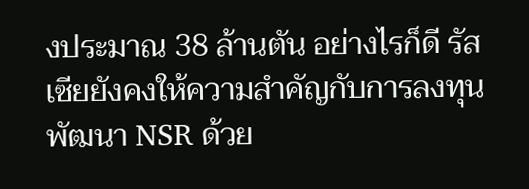งประมาณ 38 ล้านตัน อย่างไรก็ดี รัสเซียยังคงให้ความสำคัญกับการลงทุนพัฒนา NSR ด้วย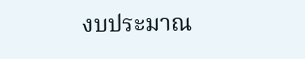งบประมาณ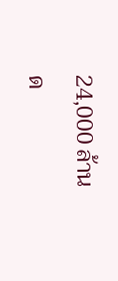24,000 ล้านด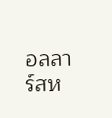อลลาร์สห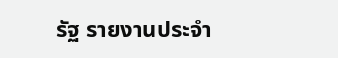รัฐ รายงานประจำ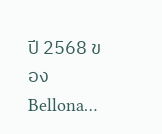ปี 2568 ของ Bellona…